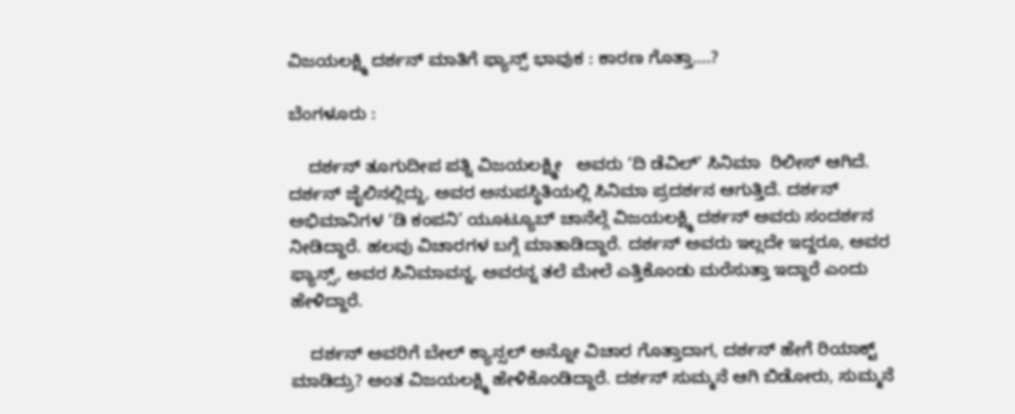ವಿಜಯಲಕ್ಷ್ಮಿ ದರ್ಶನ್ ಮಾತಿಗೆ ಫ್ಯಾನ್ಸ್‌ ಭಾವುಕ‌ : ಕಾರಣ ಗೊತ್ತಾ….?

ಬೆಂಗಳೂರು :

    ದರ್ಶನ್‌ ತೂಗುದೀಪ ಪತ್ನಿ ವಿಜಯಲಕ್ಷ್ಮೀ   ಅವರು ‘ದಿ ಡೆವಿಲ್’ ಸಿನಿಮಾ  ರಿಲೀಸ್‌ ಆಗಿದೆ. ದರ್ಶನ್‌ ಜೈಲಿನಲ್ಲಿದ್ದು, ಅವರ ಅನುಪಸ್ಥಿತಿಯಲ್ಲಿ ಸಿನಿಮಾ ಪ್ರದರ್ಶನ ಆಗುತ್ತಿದೆ. ದರ್ಶನ್ ಅಭಿಮಾನಿಗಳ ‘ಡಿ ಕಂಪನಿ’ ಯೂಟ್ಯೂಬ್ ಚಾನೆಲ್ಗೆ ವಿಜಯಲಕ್ಷ್ಮಿ ದರ್ಶನ್ ಅವರು ಸಂದರ್ಶನ   ನೀಡಿದ್ದಾರೆ. ಹಲವು ವಿಚಾರಗಳ ಬಗ್ಗೆ ಮಾತಾಡಿದ್ದಾರೆ. ದರ್ಶನ್‌ ಅವರು ಇಲ್ಲದೇ ಇದ್ದರೂ, ಅವರ ಫ್ಯಾನ್ಸ್‌, ಅವರ ಸಿನಿಮಾವನ್ನ, ಅವರನ್ನ ತಲೆ ಮೇಲೆ ಎತ್ತಿಕೊಂಡು ಮರೆಸುತ್ತಾ ಇದ್ದಾರೆ ಎಂದು ಹೇಳಿದ್ದಾರೆ.

    ದರ್ಶನ್‌ ಅವರಿಗೆ ಬೇಲ್‌ ಕ್ಯಾನ್ಸಲ್‌ ಅನ್ನೋ ವಿಚಾರ ಗೊತ್ತಾದಾಗ, ದರ್ಶನ್‌ ಹೇಗೆ ರಿಯಾಕ್ಟ್‌ ಮಾಡಿದ್ರು? ಅಂತ ವಿಜಯಲಕ್ಷ್ಮಿ ಹೇಳಿಕೊಂಡಿದ್ದಾರೆ. ದರ್ಶನ್‌ ಸುಮ್ಮನೆ ಆಗಿ ಬಿಡೋರು, ಸುಮ್ಮನೆ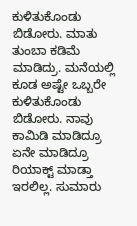ಕುಳಿತುಕೊಂಡು ಬಿಡೋರು. ಮಾತು ತುಂಬಾ ಕಡಿಮೆ ಮಾಡಿದ್ರು. ಮನೆಯಲ್ಲಿ ಕೂಡ ಅಷ್ಟೇ ಒಬ್ಬರೇ ಕುಳಿತುಕೊಂಡು ಬಿಡೋರು. ನಾವು ಕಾಮಿಡಿ ಮಾಡಿದ್ರೂ ಏನೇ ಮಾಡಿದ್ರೂ ರಿಯಾಕ್ಟ್‌ ಮಾಡ್ತಾ ಇರಲಿಲ್ಲ. ಸುಮಾರು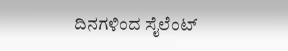ದಿನಗಳಿಂದ ಸೈಲೆಂಟ್‌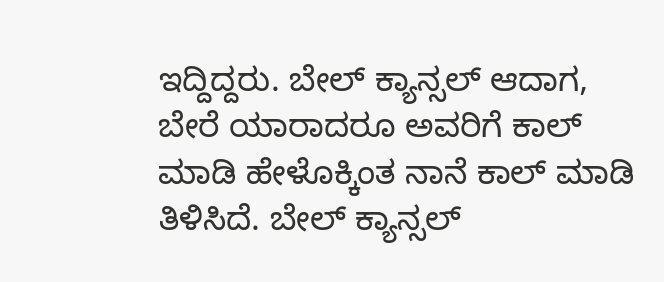ಇದ್ದಿದ್ದರು. ಬೇಲ್‌ ಕ್ಯಾನ್ಸಲ್‌ ಆದಾಗ, ಬೇರೆ ಯಾರಾದರೂ ಅವರಿಗೆ ಕಾಲ್‌ ಮಾಡಿ ಹೇಳೊಕ್ಕಿಂತ ನಾನೆ ಕಾಲ್‌ ಮಾಡಿ ತಿಳಿಸಿದೆ. ಬೇಲ್‌ ಕ್ಯಾನ್ಸಲ್‌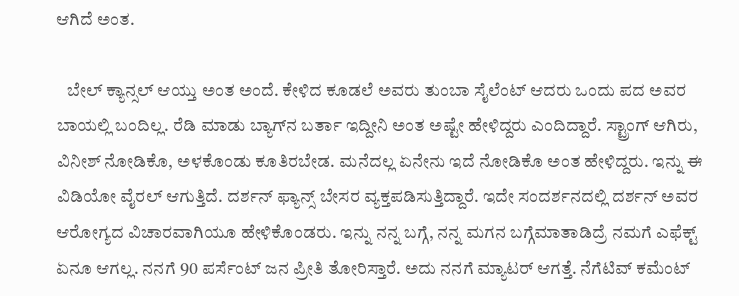ಆಗಿದೆ ಅಂತ.

   ಬೇಲ್‌ ಕ್ಯಾನ್ಸಲ್‌ ಆಯ್ತು ಅಂತ ಅಂದೆ. ಕೇಳಿದ ಕೂಡಲೆ ಅವರು ತುಂಬಾ ಸೈಲೆಂಟ್‌ ಆದರು ಒಂದು ಪದ ಅವರ ಬಾಯಲ್ಲಿ ಬಂದಿಲ್ಲ. ರೆಡಿ ಮಾಡು ಬ್ಯಾಗ್‌ನ ಬರ್ತಾ ಇದ್ದೀನಿ ಅಂತ ಅಷ್ಟೇ ಹೇಳಿದ್ದರು ಎಂದಿದ್ದಾರೆ. ಸ್ಟ್ರಾಂಗ್‌ ಆಗಿರು, ವಿನೀಶ್‌ ನೋಡಿಕೊ, ಅಳಕೊಂಡು ಕೂತಿರಬೇಡ. ಮನೆದಲ್ಲ ಏನೇನು ಇದೆ ನೋಡಿಕೊ ಅಂತ ಹೇಳಿದ್ದರು. ಇನ್ನು ಈ ವಿಡಿಯೋ ವೈರಲ್‌ ಆಗುತ್ತಿದೆ. ದರ್ಶನ್‌ ಫ್ಯಾನ್ಸ್‌ ಬೇಸರ ವ್ಯಕ್ತಪಡಿಸುತ್ತಿದ್ದಾರೆ. ಇದೇ ಸಂದರ್ಶನದಲ್ಲಿ ದರ್ಶನ್‌ ಅವರ ಆರೋಗ್ಯದ ವಿಚಾರವಾಗಿಯೂ ಹೇಳಿಕೊಂಡರು. ಇನ್ನು ನನ್ನ ಬಗ್ಗೆ, ನನ್ನ ಮಗನ ಬಗ್ಗೆಮಾತಾಡಿದ್ರೆ ನಮಗೆ ಎಫೆಕ್ಟ್‌ ಏನೂ ಆಗಲ್ಲ. ನನಗೆ 90 ಪರ್ಸೆಂಟ್‌ ಜನ ಪ್ರೀತಿ ತೋರಿಸ್ತಾರೆ. ಅದು ನನಗೆ ಮ್ಯಾಟರ್‌ ಆಗತ್ತೆ. ನೆಗೆಟಿವ್‌ ಕಮೆಂಟ್‌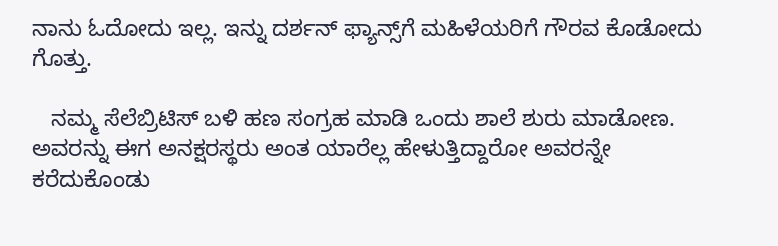ನಾನು ಓದೋದು ಇಲ್ಲ. ಇನ್ನು ದರ್ಶನ್‌ ಫ್ಯಾನ್ಸ್‌ಗೆ ಮಹಿಳೆಯರಿಗೆ ಗೌರವ ಕೊಡೋದು ಗೊತ್ತು.

   ನಮ್ಮ ಸೆಲೆಬ್ರಿಟಿಸ್ ಬಳಿ ಹಣ ಸಂಗ್ರಹ ಮಾಡಿ ಒಂದು ಶಾಲೆ ಶುರು ಮಾಡೋಣ. ಅವರನ್ನು ಈಗ ಅನಕ್ಷರಸ್ಥರು ಅಂತ ಯಾರೆಲ್ಲ ಹೇಳುತ್ತಿದ್ದಾರೋ ಅವರನ್ನೇ ಕರೆದುಕೊಂಡು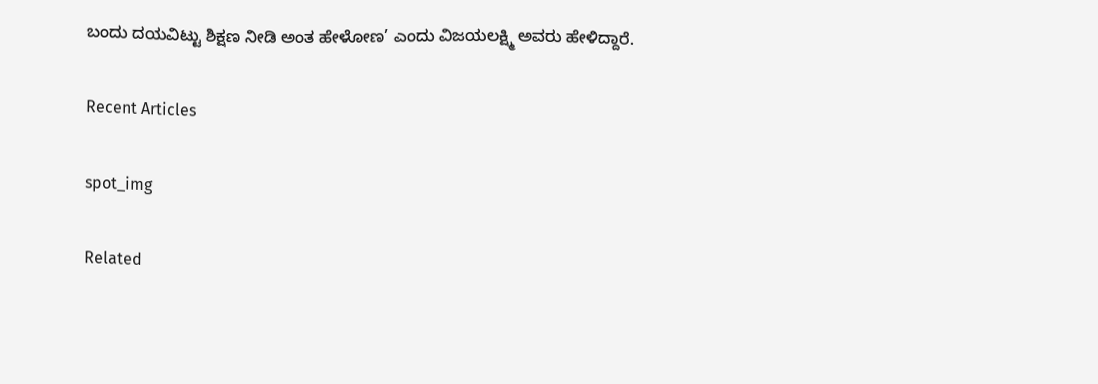ಬಂದು ದಯವಿಟ್ಟು ಶಿಕ್ಷಣ ನೀಡಿ ಅಂತ ಹೇಳೋಣ’ ಎಂದು ವಿಜಯಲಕ್ಷ್ಮಿ ಅವರು ಹೇಳಿದ್ದಾರೆ.

Recent Articles

spot_img

Related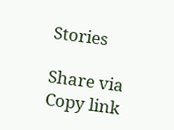Stories

Share via
Copy link